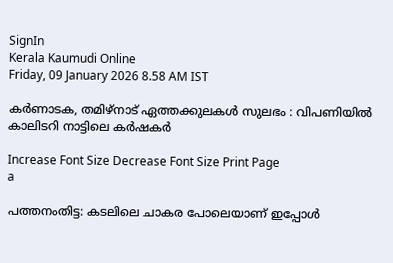SignIn
Kerala Kaumudi Online
Friday, 09 January 2026 8.58 AM IST

കർണാടക, തമിഴ്നാട് ഏത്തക്കുലകൾ സുലഭം : വിപണിയിൽ കാലിടറി നാട്ടിലെ കർഷകർ

Increase Font Size Decrease Font Size Print Page
a

പത്തനംതിട്ട: കട‌ലിലെ ചാകര പോലെയാണ് ഇപ്പോൾ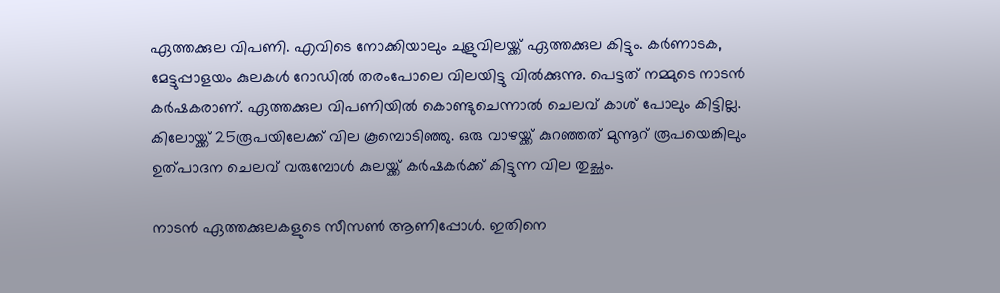ഏത്തക്കുല വിപണി. എവിടെ നോക്കിയാലും ചുളുവിലയ്ക്ക് ഏത്തക്കുല കിട്ടും. കർണാടക, മേട്ടുപ്പാളയം കുലകൾ റോഡിൽ തരംപോലെ വിലയിട്ടു വിൽക്കുന്നു. പെട്ടത് നമ്മുടെ നാടൻ കർഷകരാണ്. ഏത്തക്കുല വിപണിയിൽ കൊണ്ടുചെന്നാൽ ചെലവ് കാശ് പോലും കിട്ടില്ല. കിലോയ്ക്ക് 25രൂപയിലേക്ക് വില കൂമ്പൊടിഞ്ഞു. ഒരു വാഴയ്ക്ക് കുറഞ്ഞത് മുന്നൂറ് രൂപയെങ്കിലും ഉത്പാദന ചെലവ് വരുമ്പോൾ കുലയ്ക്ക് കർഷകർക്ക് കിട്ടുന്ന വില തുച്ഛം.

നാടൻ ഏത്തക്കുലകളുടെ സീസൺ ആണിപ്പോൾ. ഇതിനെ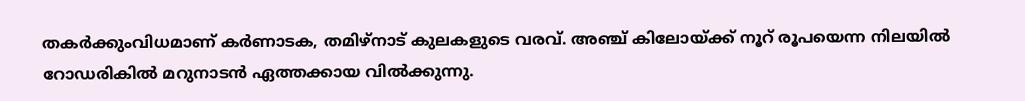തകർക്കുംവിധമാണ് കർണാടക, തമിഴ്നാട് കുലകളുടെ വരവ്. അഞ്ച് കിലോയ്ക്ക് നൂറ് രൂപയെന്ന നിലയിൽ റോഡരികിൽ മറുനാടൻ ഏത്തക്കായ വിൽക്കുന്നു.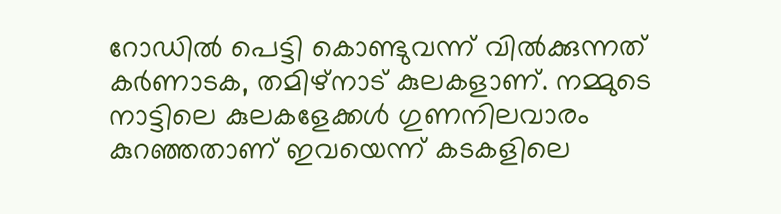റോഡിൽ പെട്ടി കൊണ്ടുവന്ന് വിൽക്കുന്നത് കർണാടക, തമിഴ്നാട് കുലകളാണ്. നമ്മുടെ നാട്ടിലെ കുലകളേക്കൾ ഗുണനിലവാരം കുറഞ്ഞതാണ് ഇവയെന്ന് കടകളിലെ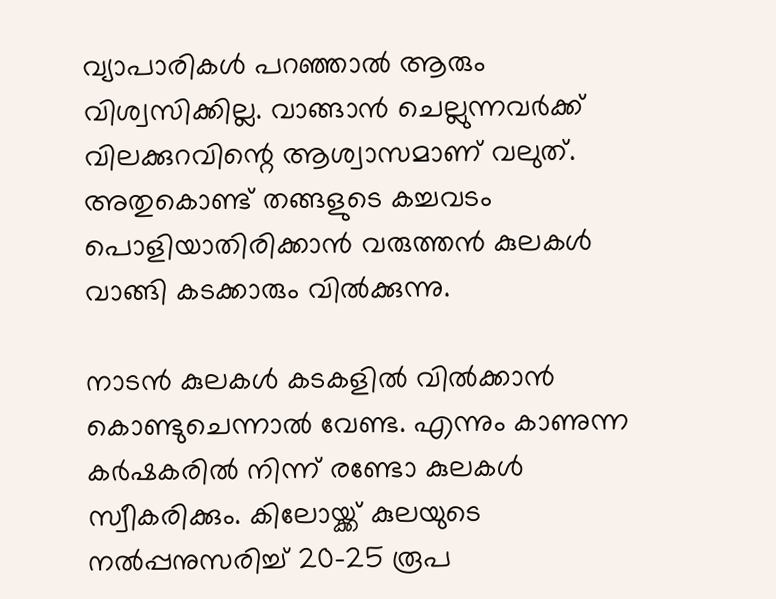വ്യാപാരികൾ പറഞ്ഞാൽ ആരും വിശ്വസിക്കില്ല. വാങ്ങാൻ ചെല്ലുന്നവർക്ക് വിലക്കുറവിന്റെ ആശ്വാസമാണ് വലുത്. അതുകൊണ്ട് തങ്ങളുടെ കച്ചവടം പൊളിയാതിരിക്കാൻ വരുത്തൻ കുലകൾ വാങ്ങി കടക്കാരും വിൽക്കുന്നു.

നാടൻ കുലകൾ കടകളിൽ വിൽക്കാൻ കൊണ്ടുചെന്നാൽ വേണ്ട. എന്നും കാണുന്ന കർഷകരിൽ നിന്ന് രണ്ടോ കുലകൾ സ്വീകരിക്കും. കിലോയ്ക്ക് കുലയുടെ നൽപ്പനുസരിച്ച് 20-25 രൂപ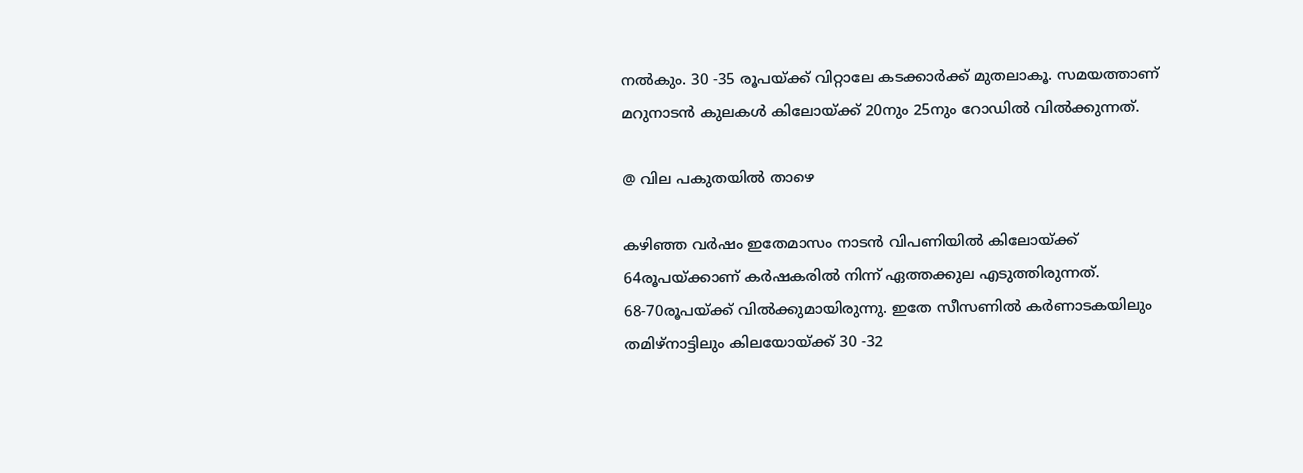നൽകും. 30 -35 രൂപയ്ക്ക് വിറ്റാലേ കടക്കാർക്ക് മുതലാകൂ. സമയത്താണ് മറുനാടൻ കുലകൾ കിലോയ്ക്ക് 20നും 25നും റോഡിൽ വിൽക്കുന്നത്.

@ വില പകുതയിൽ താഴെ

കഴിഞ്ഞ വർഷം ഇതേമാസം നാടൻ വിപണിയിൽ കിലോയ്ക്ക് 64രൂപയ്ക്കാണ് കർഷകരിൽ നിന്ന് ഏത്തക്കുല എടുത്തിരുന്നത്. 68-70രൂപയ്ക്ക് വിൽക്കുമായിരുന്നു. ഇതേ സീസണിൽ കർണാടകയിലും തമിഴ്നാട്ടിലും കിലയോയ്ക്ക് 30 -32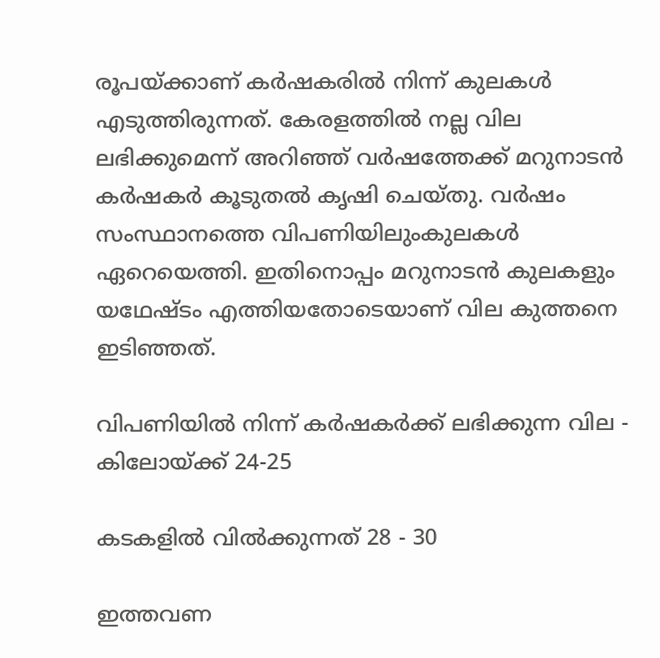രൂപയ്ക്കാണ് കർഷകരിൽ നിന്ന് കുലകൾ എടുത്തിരുന്നത്. കേരളത്തിൽ നല്ല വില ലഭിക്കുമെന്ന് അറിഞ്ഞ് വർഷത്തേക്ക് മറുനാടൻ കർഷകർ കൂടുതൽ കൃഷി ചെയ്തു. വർഷം സംസ്ഥാനത്തെ വിപണിയിലുംകുലകൾ ഏറെയെത്തി. ഇതിനൊപ്പം മറുനാടൻ കുലകളും യഥേഷ്ടം എത്തിയതോടെയാണ് വില കുത്തനെ ഇടിഞ്ഞത്.

വിപണിയിൽ നിന്ന് കർഷകർക്ക് ലഭിക്കുന്ന വില - കിലോയ്ക്ക് 24-25

കടകളിൽ വിൽക്കുന്നത് 28 - 30

ഇത്തവണ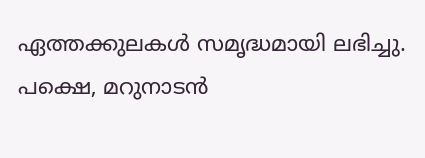ഏത്തക്കുലകൾ സമൃദ്ധമായി ലഭിച്ചു. പക്ഷെ, മറുനാടൻ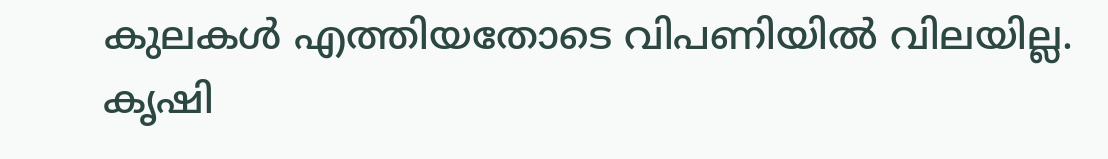കുലകൾ എത്തിയതോടെ വിപണിയിൽ വിലയില്ല. കൃഷി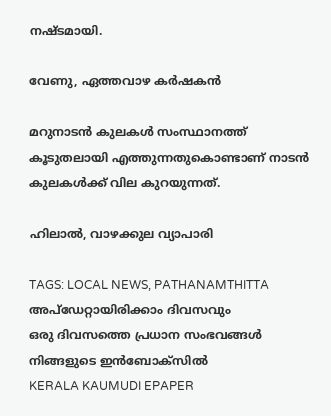നഷ്ടമായി.

വേണു, ഏത്തവാഴ കർഷകൻ

മറുനാടൻ കുലകൾ സംസ്ഥാനത്ത് കൂടുതലായി എത്തുന്നതുകൊണ്ടാണ് നാടൻ കുലകൾക്ക് വില കുറയുന്നത്.

ഹിലാൽ, വാഴക്കുല വ്യാപാരി

TAGS: LOCAL NEWS, PATHANAMTHITTA
അപ്ഡേറ്റായിരിക്കാം ദിവസവും
ഒരു ദിവസത്തെ പ്രധാന സംഭവങ്ങൾ നിങ്ങളുടെ ഇൻബോക്സിൽ
KERALA KAUMUDI EPAPER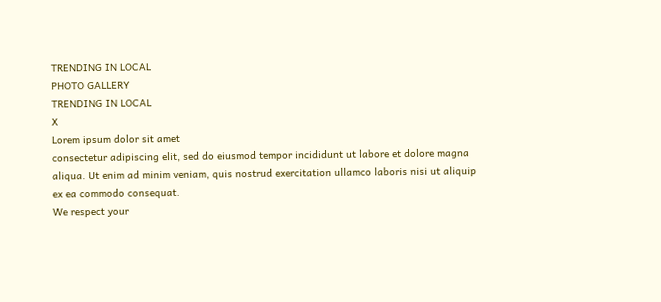TRENDING IN LOCAL
PHOTO GALLERY
TRENDING IN LOCAL
X
Lorem ipsum dolor sit amet
consectetur adipiscing elit, sed do eiusmod tempor incididunt ut labore et dolore magna aliqua. Ut enim ad minim veniam, quis nostrud exercitation ullamco laboris nisi ut aliquip ex ea commodo consequat.
We respect your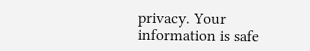privacy. Your information is safe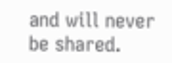and will never be shared.